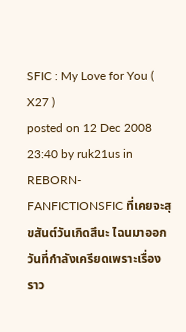SFIC : My Love for You ( X27 )
posted on 12 Dec 2008 23:40 by ruk21us in REBORN-FANFICTIONSFIC ที่เคยจะสุขสันต์วันเกิดสึนะ ไฉนมาออกวันที่กำลังเครียดเพราะเรื่องราว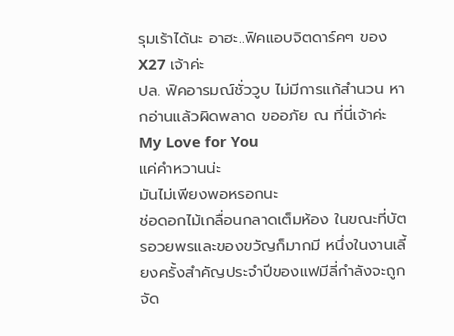รุมเร้าได้นะ อาฮะ..ฟิคแอบจิตดาร์คๆ ของX27 เจ้าค่ะ
ปล. ฟิคอารมณ์ชั่ววูบ ไม่มีการแก้สำนวน หากอ่านแล้วผิดพลาด ขออภัย ณ ที่นี่เจ้าค่ะ
My Love for You
แค่คำหวานน่ะ
มันไม่เพียงพอหรอกนะ
ช่อดอกไม้เกลื่อนกลาดเต็มห้อง ในขณะที่บัตรอวยพรและของขวัญก็มากมี หนึ่งในงานเลี้ยงครั้งสำคัญประจำปีของแฟมีลี่กำลังจะถูกจัด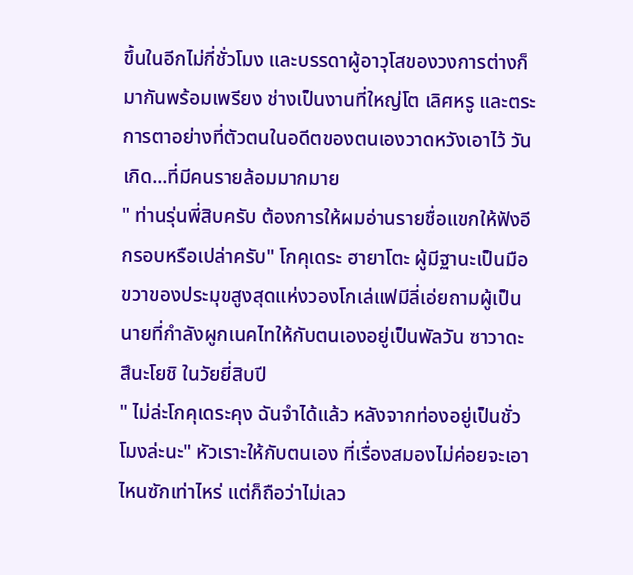ขึ้นในอีกไม่กี่ชั่วโมง และบรรดาผู้อาวุโสของวงการต่างก็มากันพร้อมเพรียง ช่างเป็นงานที่ใหญ่โต เลิศหรู และตระการตาอย่างที่ตัวตนในอดีตของตนเองวาดหวังเอาไว้ วันเกิด...ที่มีคนรายล้อมมากมาย
" ท่านรุ่นพี่สิบครับ ต้องการให้ผมอ่านรายชื่อแขกให้ฟังอีกรอบหรือเปล่าครับ" โกคุเดระ ฮายาโตะ ผู้มีฐานะเป็นมือขวาของประมุขสูงสุดแห่งวองโกเล่แฟมีลี่เอ่ยถามผู้เป็นนายที่กำลังผูกเนคไทให้กับตนเองอยู่เป็นพัลวัน ซาวาดะ สึนะโยชิ ในวัยยี่สิบปี
" ไม่ล่ะโกคุเดระคุง ฉันจำได้แล้ว หลังจากท่องอยู่เป็นชั่วโมงล่ะนะ" หัวเราะให้กับตนเอง ที่เรื่องสมองไม่ค่อยจะเอาไหนซักเท่าไหร่ แต่ก็ถือว่าไม่เลว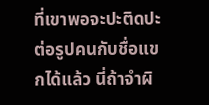ที่เขาพอจะปะติดปะต่อรูปคนกับชื่อแขกได้แล้ว นี่ถ้าจำผิ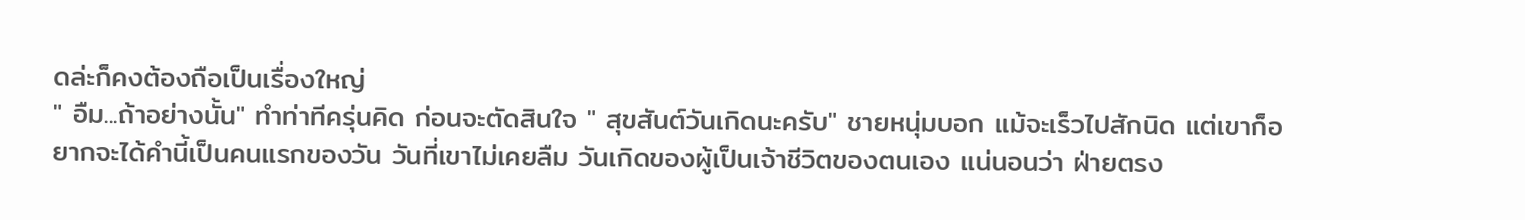ดล่ะก็คงต้องถือเป็นเรื่องใหญ่
" อืม...ถ้าอย่างนั้น" ทำท่าทีครุ่นคิด ก่อนจะตัดสินใจ " สุขสันต์วันเกิดนะครับ" ชายหนุ่มบอก แม้จะเร็วไปสักนิด แต่เขาก็อยากจะได้คำนี้เป็นคนแรกของวัน วันที่เขาไม่เคยลืม วันเกิดของผู้เป็นเจ้าชีวิตของตนเอง แน่นอนว่า ฝ่ายตรง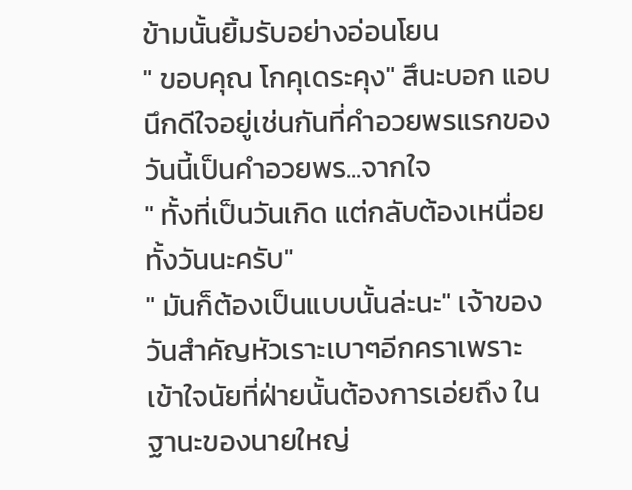ข้ามนั้นยิ้มรับอย่างอ่อนโยน
" ขอบคุณ โกคุเดระคุง" สึนะบอก แอบนึกดีใจอยู่เช่นกันที่คำอวยพรแรกของวันนี้เป็นคำอวยพร...จากใจ
" ทั้งที่เป็นวันเกิด แต่กลับต้องเหนื่อยทั้งวันนะครับ"
" มันก็ต้องเป็นแบบนั้นล่ะนะ" เจ้าของวันสำคัญหัวเราะเบาๆอีกคราเพราะเข้าใจนัยที่ฝ่ายนั้นต้องการเอ่ยถึง ในฐานะของนายใหญ่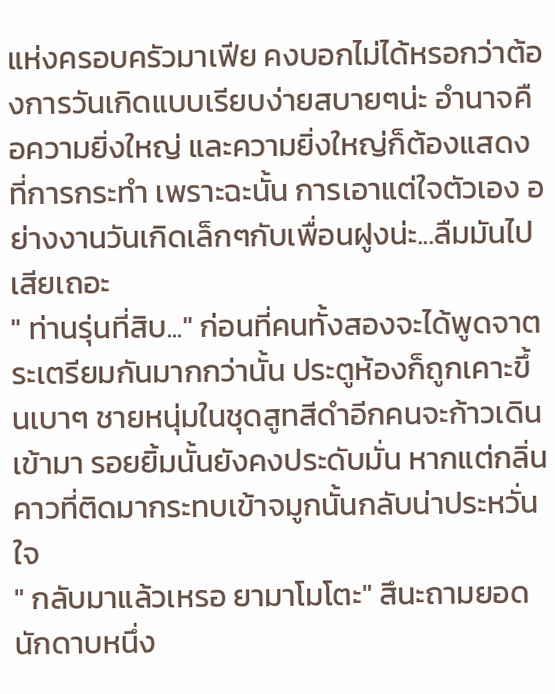แห่งครอบครัวมาเฟีย คงบอกไม่ได้หรอกว่าต้องการวันเกิดแบบเรียบง่ายสบายๆน่ะ อำนาจคือความยิ่งใหญ่ และความยิ่งใหญ่ก็ต้องแสดงที่การกระทำ เพราะฉะนั้น การเอาแต่ใจตัวเอง อย่างงานวันเกิดเล็กๆกับเพื่อนฝูงน่ะ...ลืมมันไปเสียเถอะ
" ท่านรุ่นที่สิบ..." ก่อนที่คนทั้งสองจะได้พูดจาตระเตรียมกันมากกว่านั้น ประตูห้องก็ถูกเคาะขึ้นเบาๆ ชายหนุ่มในชุดสูทสีดำอีกคนจะก้าวเดินเข้ามา รอยยิ้มนั้นยังคงประดับมั่น หากแต่กลิ่นคาวที่ติดมากระทบเข้าจมูกนั้นกลับน่าประหวั่นใจ
" กลับมาแล้วเหรอ ยามาโมโตะ" สึนะถามยอดนักดาบหนึ่ง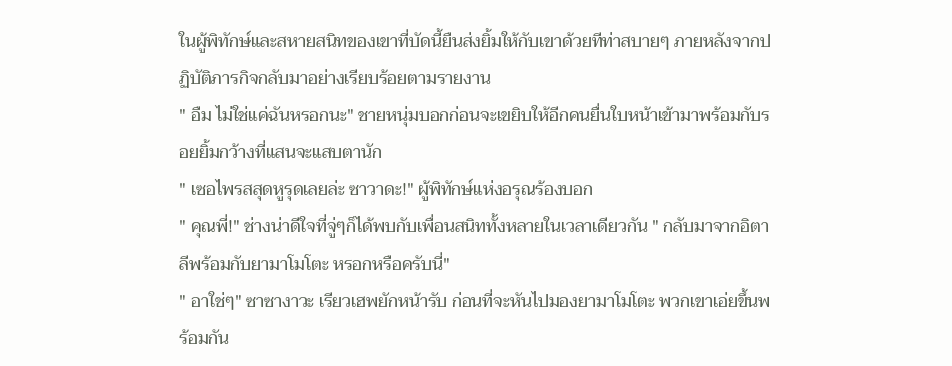ในผู้พิทักษ์และสหายสนิทของเขาที่บัดนี้ยืนส่งยิ้มให้กับเขาด้วยทีท่าสบายๆ ภายหลังจากปฏิบัติภารกิจกลับมาอย่างเรียบร้อยตามรายงาน
" อืม ไม่ใช่แค่ฉันหรอกนะ" ชายหนุ่มบอกก่อนจะเขยิบให้อีกคนยื่นใบหน้าเข้ามาพร้อมกับรอยยิ้มกว้างที่แสนจะแสบตานัก
" เซอไพรสสุดหูรุดเลยล่ะ ซาวาดะ!" ผู้พิทักษ์แห่งอรุณร้องบอก
" คุณพี่!" ช่างน่าดีใจที่จู่ๆก็ได้พบกับเพื่อนสนิททั้งหลายในเวลาเดียวกัน " กลับมาจากอิตาลีพร้อมกับยามาโมโตะ หรอกหรือครับนี่"
" อาใช่ๆ" ซาซางาวะ เรียวเฮพยักหน้ารับ ก่อนที่จะหันไปมองยามาโมโตะ พวกเขาเอ่ยขึ้นพร้อมกัน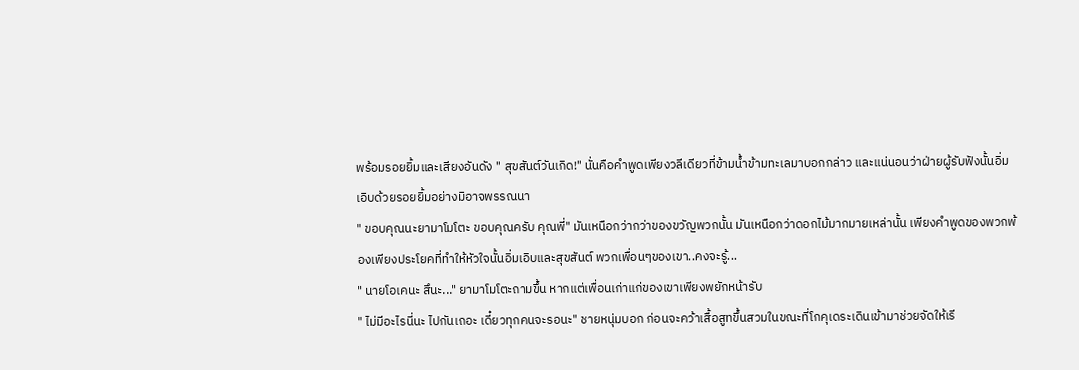พร้อมรอยยิ้มและเสียงอันดัง " สุขสันต์วันเกิด!" นั่นคือคำพูดเพียงวลีเดียวที่ข้ามน้ำข้ามทะเลมาบอกกล่าว และแน่นอนว่าฝ่ายผู้รับฟังนั้นอิ่มเอิบด้วยรอยยิ้มอย่างมิอาจพรรณนา
" ขอบคุณนะยามาโมโตะ ขอบคุณครับ คุณพี่" มันเหนือกว่ากว่าของขวัญพวกนั้น มันเหนือกว่าดอกไม้มากมายเหล่านั้น เพียงคำพูดของพวกพ้องเพียงประโยคที่ทำให้หัวใจนั้นอิ่มเอิบและสุขสันต์ พวกเพื่อนๆของเขา..คงจะรู้...
" นายโอเคนะ สึนะ..." ยามาโมโตะถามขึ้น หากแต่เพื่อนเก่าแก่ของเขาเพียงพยักหน้ารับ
" ไม่มีอะไรนี่นะ ไปกันเถอะ เดี๋ยวทุกคนจะรอนะ" ชายหนุ่มบอก ก่อนจะคว้าเสื้อสูทขึ้นสวมในขณะที่โกคุเดระเดินเข้ามาช่วยจัดให้เรี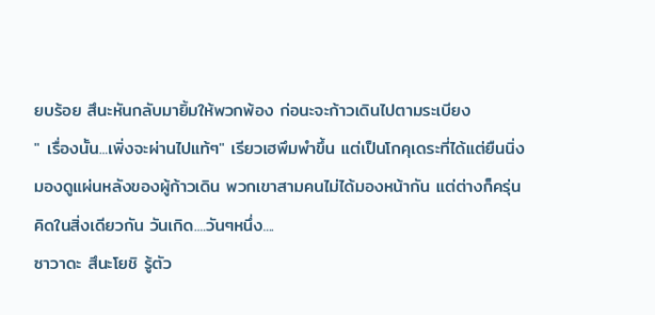ยบร้อย สึนะหันกลับมายิ้มให้พวกพ้อง ก่อนะจะก้าวเดินไปตามระเบียง
" เรื่องนั้น...เพิ่งจะผ่านไปแท้ๆ" เรียวเฮพึมพำขึ้น แต่เป็นโกคุเดระที่ได้แต่ยืนนิ่งมองดูแผ่นหลังของผู้ก้าวเดิน พวกเขาสามคนไม่ได้มองหน้ากัน แต่ต่างก็ครุ่นคิดในสิ่งเดียวกัน วันเกิด....วันๆหนึ่ง....
ซาวาดะ สึนะโยชิ รู้ตัว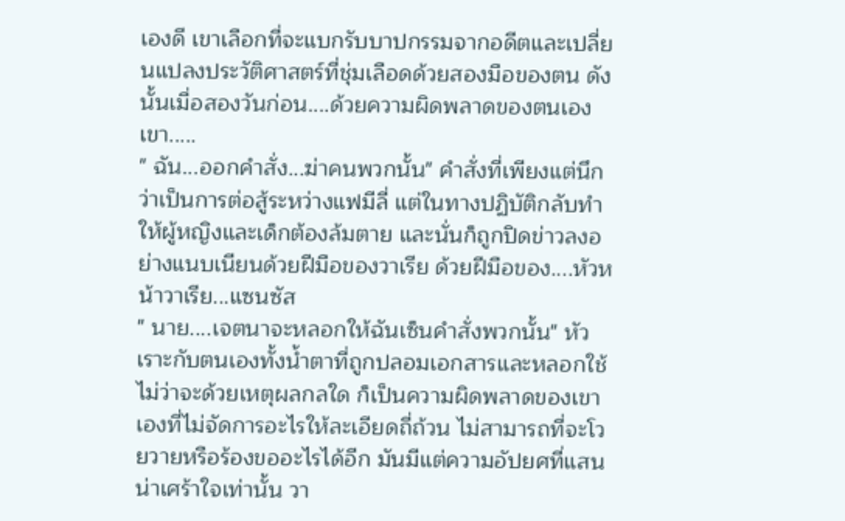เองดี เขาเลือกที่จะแบกรับบาปกรรมจากอดีตและเปลี่ยนแปลงประวัติศาสตร์ที่ชุ่มเลือดด้วยสองมือของตน ดังนั้นเมื่อสองวันก่อน....ด้วยความผิดพลาดของตนเอง เขา.....
" ฉัน...ออกคำสั่ง...ฆ่าคนพวกนั้น" คำสั่งที่เพียงแต่นึกว่าเป็นการต่อสู้ระหว่างแฟมีลี่ แต่ในทางปฏิบัติกลับทำให้ผู้หญิงและเด็กต้องล้มตาย และนั่นก็ถูกปิดข่าวลงอย่างแนบเนียนด้วยฝีมือของวาเรีย ด้วยฝีมือของ....หัวหน้าวาเรีย...แซนซัส
" นาย....เจตนาจะหลอกให้ฉันเซ็นคำสั่งพวกนั้น" หัวเราะกับตนเองทั้งน้ำตาที่ถูกปลอมเอกสารและหลอกใช้ ไม่ว่าจะด้วยเหตุผลกลใด ก็เป็นความผิดพลาดของเขาเองที่ไม่จัดการอะไรให้ละเอียดถี่ถ้วน ไม่สามารถที่จะโวยวายหรือร้องขออะไรได้อีก มันมีแต่ความอัปยศที่แสนน่าเศร้าใจเท่านั้น วา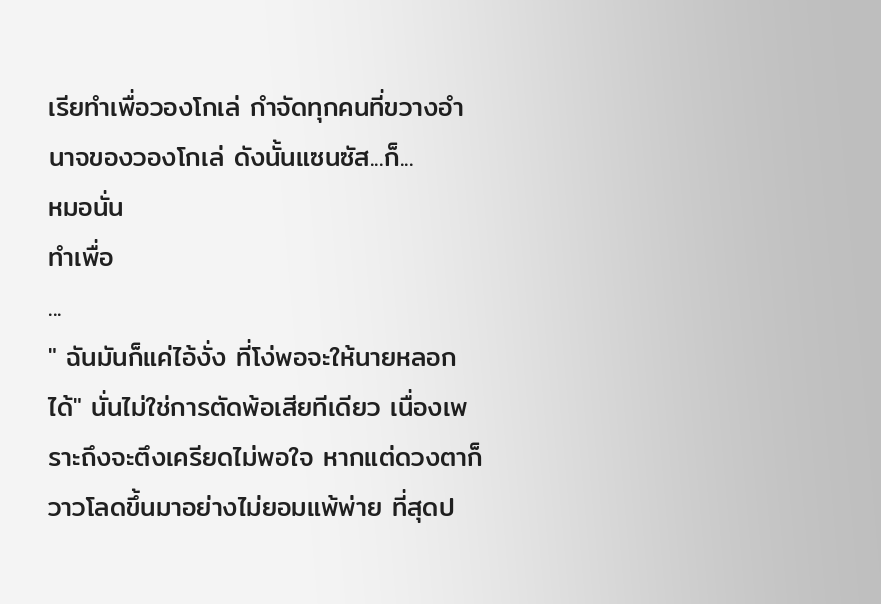เรียทำเพื่อวองโกเล่ กำจัดทุกคนที่ขวางอำนาจของวองโกเล่ ดังนั้นแซนซัส...ก็...
หมอนั่น
ทำเพื่อ
...
" ฉันมันก็แค่ไอ้งั่ง ที่โง่พอจะให้นายหลอกได้" นั่นไม่ใช่การตัดพ้อเสียทีเดียว เนื่องเพราะถึงจะตึงเครียดไม่พอใจ หากแต่ดวงตาก็วาวโลดขึ้นมาอย่างไม่ยอมแพ้พ่าย ที่สุดป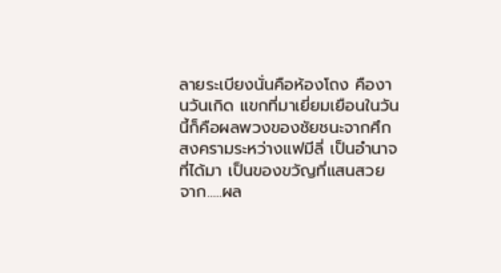ลายระเบียงนั่นคือห้องโถง คืองานวันเกิด แขกที่มาเยี่ยมเยือนในวันนี้ก็คือผลพวงของชัยชนะจากศึกสงครามระหว่างแฟมีลี่ เป็นอำนาจที่ได้มา เป็นของขวัญที่แสนสวย จาก.....ผล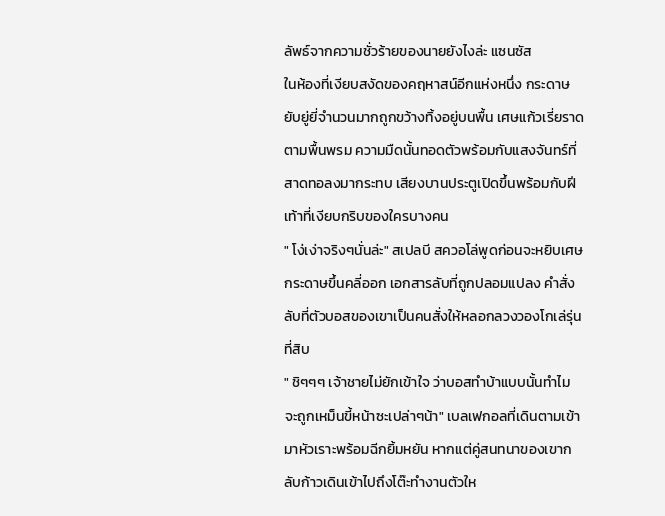ลัพธ์จากความชั่วร้ายของนายยังไงล่ะ แซนซัส
ในห้องที่เงียบสงัดของคฤหาสน์อีกแห่งหนึ่ง กระดาษยับยู่ยี่จำนวนมากถูกขว้างทิ้งอยู่บนพื้น เศษแก้วเรี่ยราดตามพื้นพรม ความมืดนั้นทอดตัวพร้อมกับแสงจันทร์ที่สาดทอลงมากระทบ เสียงบานประตูเปิดขึ้นพร้อมกับฝีเท้าที่เงียบกริบของใครบางคน
" โง่เง่าจริงๆนั่นล่ะ" สเปลบี สควอโล่พูดก่อนจะหยิบเศษกระดาษขึ้นคลี่ออก เอกสารลับที่ถูกปลอมแปลง คำสั่งลับที่ตัวบอสของเขาเป็นคนสั่งให้หลอกลวงวองโกเล่รุ่นที่สิบ
" ชิๆๆๆ เจ้าชายไม่ยักเข้าใจ ว่าบอสทำบ้าแบบนั้นทำไม จะถูกเหม็นขี้หน้าซะเปล่าๆน้า" เบลเฟกอลที่เดินตามเข้ามาหัวเราะพร้อมฉีกยิ้มหยัน หากแต่คู่สนทนาของเขากลับก้าวเดินเข้าไปถึงโต๊ะทำงานตัวให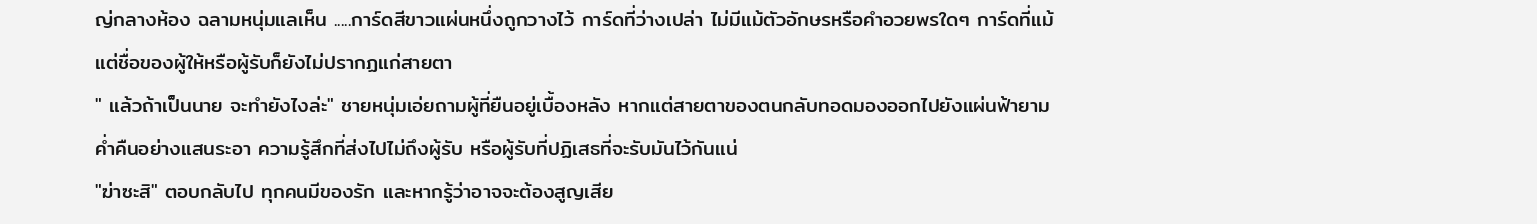ญ่กลางห้อง ฉลามหนุ่มแลเห็น .....การ์ดสีขาวแผ่นหนึ่งถูกวางไว้ การ์ดที่ว่างเปล่า ไม่มีแม้ตัวอักษรหรือคำอวยพรใดๆ การ์ดที่แม้แต่ชื่อของผู้ให้หรือผู้รับก็ยังไม่ปรากฏแก่สายตา
" แล้วถ้าเป็นนาย จะทำยังไงล่ะ" ชายหนุ่มเอ่ยถามผู้ที่ยืนอยู่เบื้องหลัง หากแต่สายตาของตนกลับทอดมองออกไปยังแผ่นฟ้ายามค่ำคืนอย่างแสนระอา ความรู้สึกที่ส่งไปไม่ถึงผู้รับ หรือผู้รับที่ปฏิเสธที่จะรับมันไว้กันแน่
"ฆ่าซะสิ" ตอบกลับไป ทุกคนมีของรัก และหากรู้ว่าอาจจะต้องสูญเสีย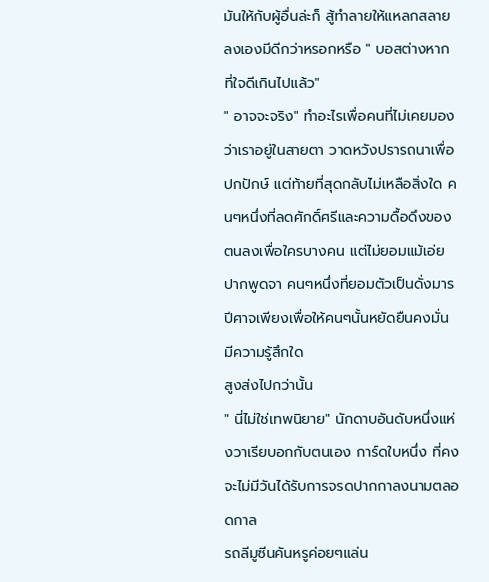มันให้กับผู้อื่นล่ะก็ สู้ทำลายให้แหลกสลายลงเองมีดีกว่าหรอกหรือ " บอสต่างหาก ที่ใจดีเกินไปแล้ว"
" อาจจะจริง" ทำอะไรเพื่อคนที่ไม่เคยมองว่าเราอยู่ในสายตา วาดหวังปรารถนาเพื่อปกปักษ์ แต่ท้ายที่สุดกลับไม่เหลือสิ่งใด คนๆหนึ่งที่ลดศักดิ์ศรีและความดื้อดึงของตนลงเพื่อใครบางคน แต่ไม่ยอมแม้เอ่ยปากพูดจา คนๆหนึ่งที่ยอมตัวเป็นดั่งมารปีศาจเพียงเพื่อให้คนๆนั้นหยัดยืนคงมั่น
มีความรู้สึกใด
สูงส่งไปกว่านั้น
" นี่ไม่ใช่เทพนิยาย" นักดาบอันดับหนึ่งแห่งวาเรียบอกกับตนเอง การ์ดใบหนึ่ง ที่คงจะไม่มีวันได้รับการจรดปากกาลงนามตลอดกาล
รถลีมูซีนคันหรูค่อยๆแล่น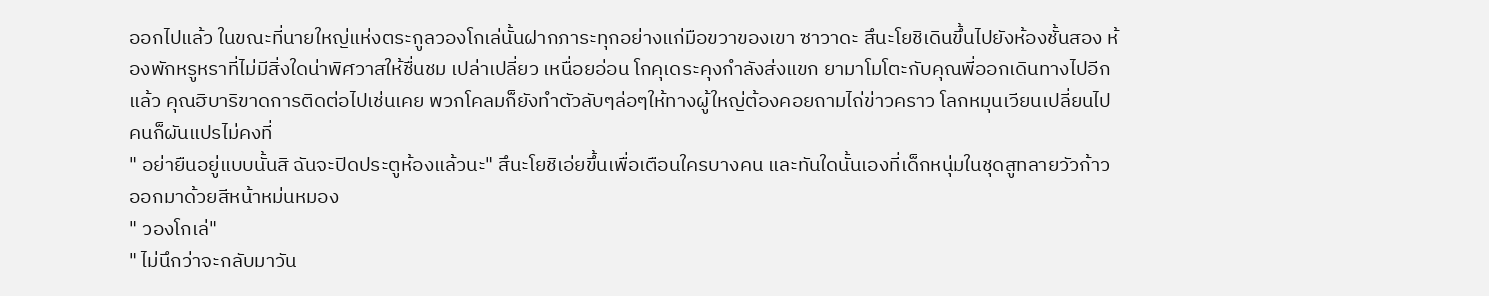ออกไปแล้ว ในขณะที่นายใหญ่แห่งตระกูลวองโกเล่นั้นฝากภาระทุกอย่างแก่มือขวาของเขา ซาวาดะ สึนะโยชิเดินขึ้นไปยังห้องชั้นสอง ห้องพักหรูหราที่ไม่มีสิ่งใดน่าพิศวาสให้ชื่นชม เปล่าเปลี่ยว เหนื่อยอ่อน โกคุเดระคุงกำลังส่งแขก ยามาโมโตะกับคุณพี่ออกเดินทางไปอีกแล้ว คุณฮิบาริขาดการติดต่อไปเช่นเคย พวกโคลมก็ยังทำตัวลับๆล่อๆให้ทางผู้ใหญ่ต้องคอยถามไถ่ข่าวคราว โลกหมุนเวียนเปลี่ยนไป คนก็ผันแปรไม่คงที่
" อย่ายืนอยู่แบบนั้นสิ ฉันจะปิดประตูห้องแล้วนะ" สึนะโยชิเอ่ยขึ้นเพื่อเตือนใครบางคน และทันใดนั้นเองที่เด็กหนุ่มในชุดสูทลายวัวก้าวออกมาด้วยสีหน้าหม่นหมอง
" วองโกเล่"
" ไม่นึกว่าจะกลับมาวัน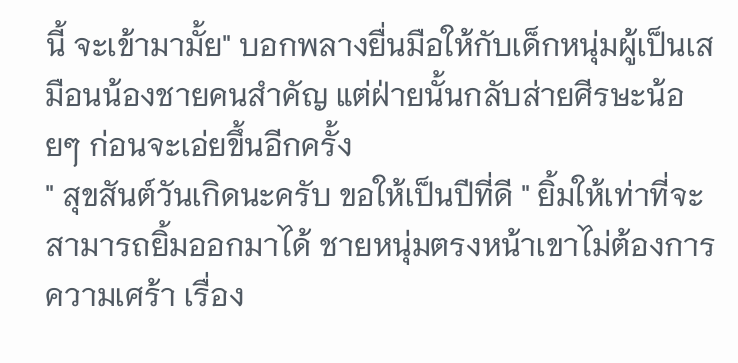นี้ จะเข้ามามั้ย" บอกพลางยื่นมือให้กับเด็กหนุ่มผู้เป็นเสมือนน้องชายคนสำคัญ แต่ฝ่ายนั้นกลับส่ายศีรษะน้อยๆ ก่อนจะเอ่ยขึ้นอีกครั้ง
" สุขสันต์วันเกิดนะครับ ขอให้เป็นปีที่ดี " ยิ้มให้เท่าที่จะสามารถยิ้มออกมาได้ ชายหนุ่มตรงหน้าเขาไม่ต้องการความเศร้า เรื่อง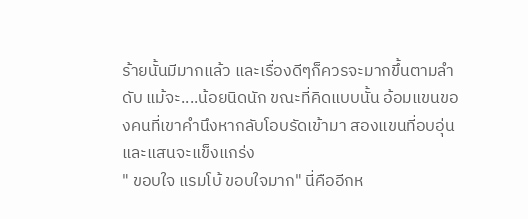ร้ายนั้นมีมากแล้ว และเรื่องดีๆก็ควรจะมากขึ้นตามลำดับ แม้จะ....น้อยนิดนัก ขณะที่คิดแบบนั้น อ้อมแขนของคนที่เขาคำนึงหากลับโอบรัดเข้ามา สองแขนที่อบอุ่นและแสนจะแข็งแกร่ง
" ขอบใจ แรมโบ้ ขอบใจมาก" นี่คืออีกห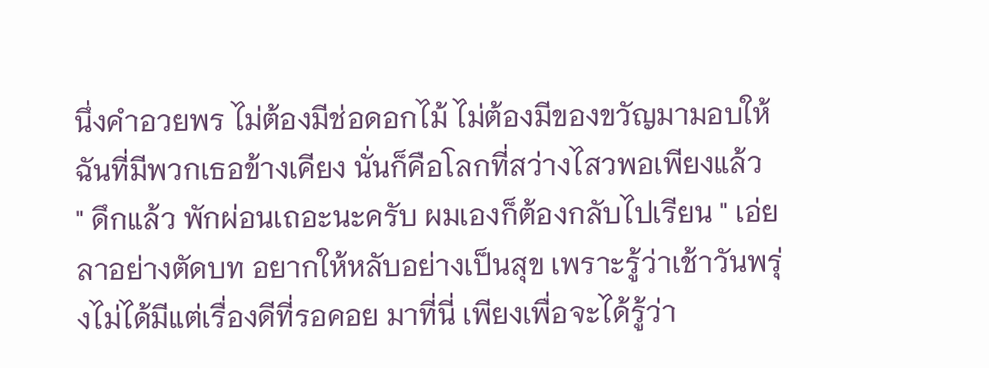นึ่งคำอวยพร ไม่ต้องมีช่อดอกไม้ ไม่ต้องมีของขวัญมามอบให้ ฉันที่มีพวกเธอข้างเคียง นั่นก็คือโลกที่สว่างไสวพอเพียงแล้ว
" ดึกแล้ว พักผ่อนเถอะนะครับ ผมเองก็ต้องกลับไปเรียน " เอ่ยลาอย่างตัดบท อยากให้หลับอย่างเป็นสุข เพราะรู้ว่าเช้าวันพรุ่งไม่ได้มีแต่เรื่องดีที่รอคอย มาที่นี่ เพียงเพื่อจะได้รู้ว่า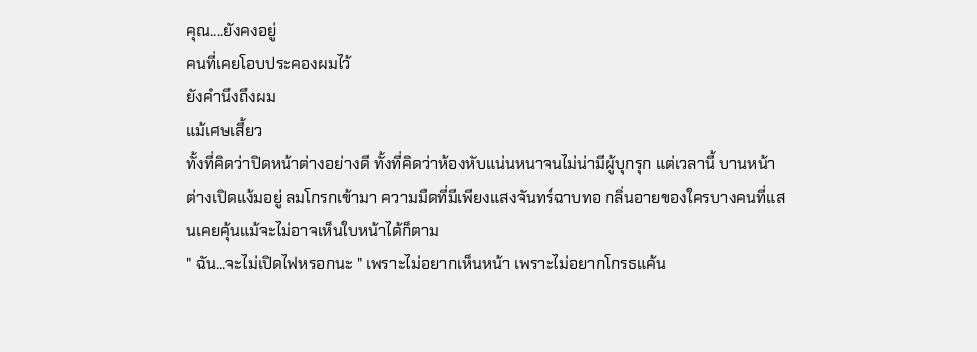คุณ....ยังคงอยู่
คนที่เคยโอบประคองผมไว้
ยังคำนึงถึงผม
แม้เศษเสี้ยว
ทั้งที่คิดว่าปิดหน้าต่างอย่างดี ทั้งที่คิดว่าห้องหับแน่นหนาจนไม่น่ามีผู้บุกรุก แต่เวลานี้ บานหน้าต่างเปิดแง้มอยู่ ลมโกรกเข้ามา ความมืดที่มีเพียงแสงจันทร์ฉาบทอ กลิ่นอายของใครบางคนที่แสนเคยคุ้นแม้จะไม่อาจเห็นใบหน้าได้ก็ตาม
" ฉัน...จะไม่เปิดไฟหรอกนะ " เพราะไม่อยากเห็นหน้า เพราะไม่อยากโกรธแค้น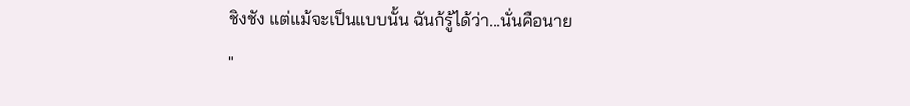ชิงชัง แต่แม้จะเป็นแบบนั้น ฉันก้รู้ได้ว่า...นั่นคือนาย
"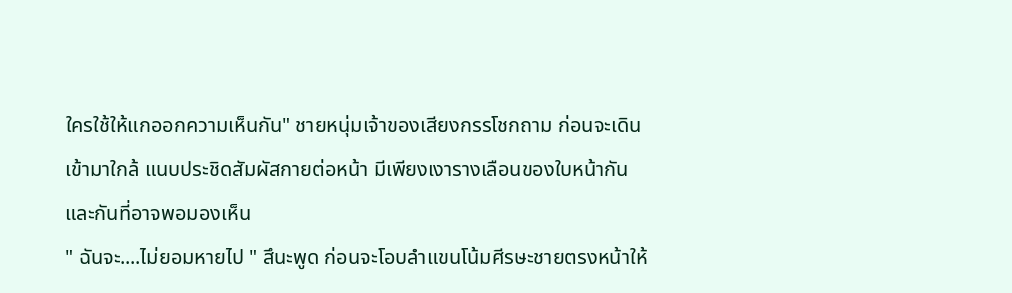ใครใช้ให้แกออกความเห็นกัน" ชายหนุ่มเจ้าของเสียงกรรโชกถาม ก่อนจะเดินเข้ามาใกล้ แนบประชิดสัมผัสกายต่อหน้า มีเพียงเงารางเลือนของใบหน้ากันและกันที่อาจพอมองเห็น
" ฉันจะ....ไม่ยอมหายไป " สึนะพูด ก่อนจะโอบลำแขนโน้มศีรษะชายตรงหน้าให้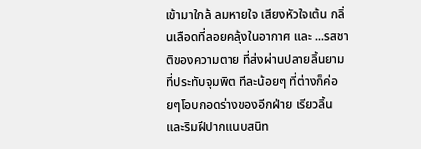เข้ามาใกล้ ลมหายใจ เสียงหัวใจเต้น กลิ่นเลือดที่ลอยคลุ้งในอากาศ และ ...รสชาติของความตาย ที่ส่งผ่านปลายลิ้นยามที่ประทับจุมพิต ทีละน้อยๆ ที่ต่างก็ค่อยๆโอบกอดร่างของอีกฝ่าย เรียวลิ้นและริมฝีปากแนบสนิท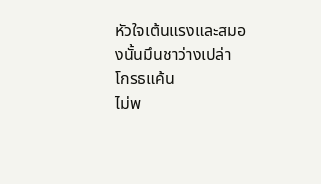หัวใจเต้นแรงและสมองนั้นมึนชาว่างเปล่า
โกรธแค้น
ไม่พ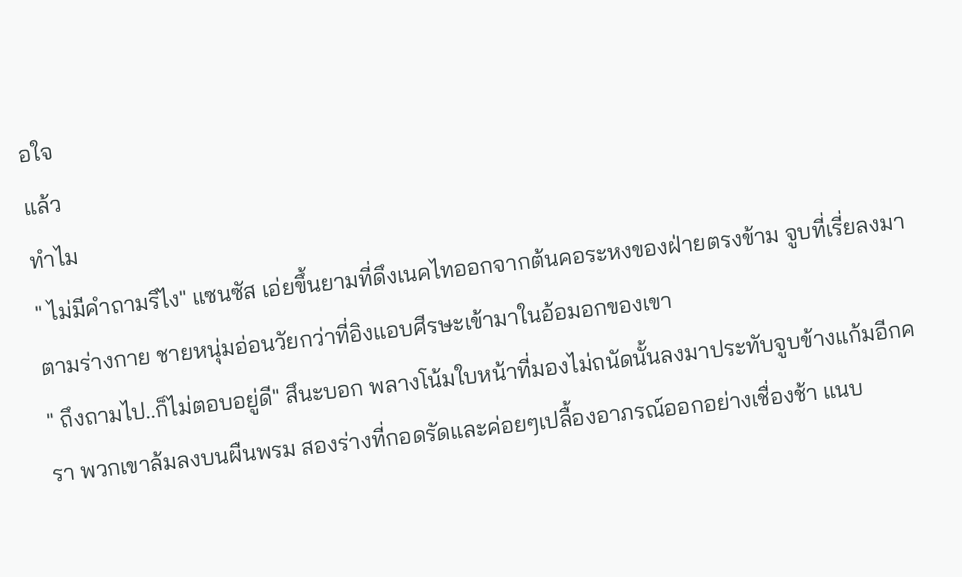อใจ
แล้ว
ทำไม
" ไม่มีคำถามรึไง" แซนซัส เอ่ยขึ้นยามที่ดึงเนคไทออกจากต้นคอระหงของฝ่ายตรงข้าม จูบที่เรี่ยลงมาตามร่างกาย ชายหนุ่มอ่อนวัยกว่าที่อิงแอบศีรษะเข้ามาในอ้อมอกของเขา
" ถึงถามไป..ก็ไม่ตอบอยู่ดี" สึนะบอก พลางโน้มใบหน้าที่มองไม่ถนัดนั้นลงมาประทับจูบข้างแก้มอีกครา พวกเขาล้มลงบนผืนพรม สองร่างที่กอดรัดและค่อยๆเปลื้องอาภรณ์ออกอย่างเชื่องช้า แนบ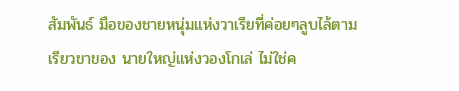สัมพันธ์ มือของชายหนุ่มแห่งวาเรียที่ค่อยๆลูบไล้ตามเรียวขาของ นายใหญ่แห่งวองโกเล่ ไม่ใช่ค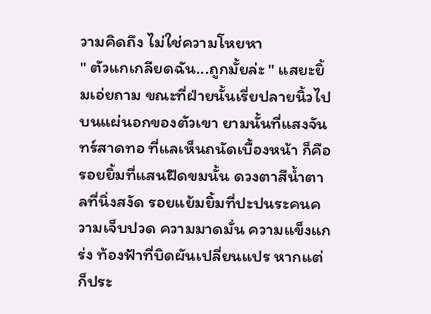วามคิดถึง ไม่ใช่ความโหยหา
" ตัวแกเกลียดฉัน...ถูกมั้ยล่ะ " แสยะยิ้มเอ่ยถาม ขณะที่ฝ่ายนั้นเรี่ยปลายนิ้วไปบนแผ่นอกของตัวเขา ยามนั้นที่แสงจันทร์สาดทอ ที่แลเห็นถนัดเบื้องหน้า ก็คือรอยยิ้มที่แสนฝืดขมนั้น ดวงตาสีน้ำตาลที่นิ่งสงัด รอยแย้มยิ้มที่ปะปนระคนความเจ็บปวด ความมาดมั่น ความแข็งแกร่ง ท้องฟ้าที่บิดผันเปลี่ยนแปร หากแต่ก็ประ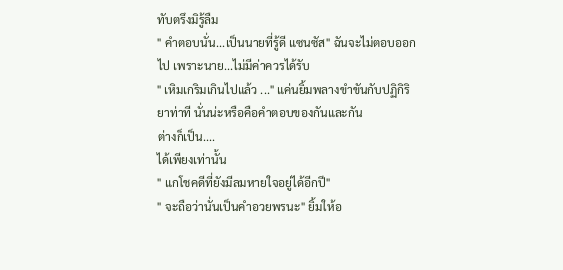ทับตรึงมิรู้ลืม
" คำตอบนั่น...เป็นนายที่รู้ดี แซนซัส" ฉันจะไม่ตอบออกไป เพราะนาย...ไม่มีค่าควรได้รับ
" เหิมเกริมเกินไปแล้ว ..." แค่นยิ้มพลางขำขันกับปฏิกิริยาท่าที นั่นน่ะหรือคือคำตอบของกันและกัน
ต่างก็เป็น....
ได้เพียงเท่านั้น
" แกโชคดีที่ยังมีลมหายใจอยู่ได้อีกปี"
" จะถือว่านั่นเป็นคำอวยพรนะ" ยิ้มให้อ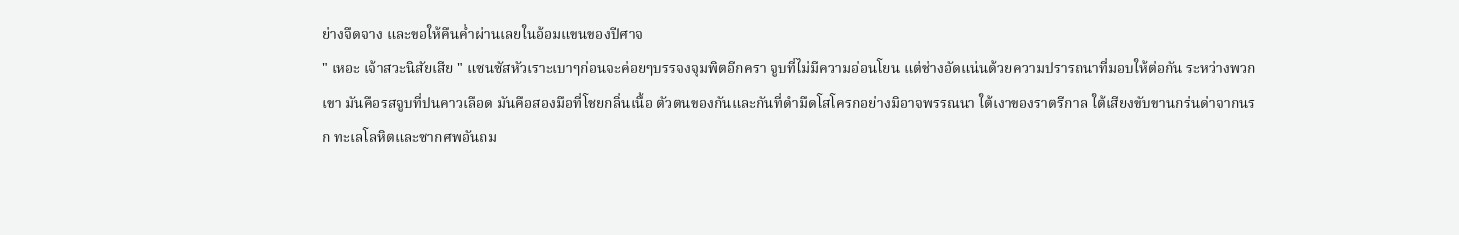ย่างจืดจาง และขอให้คืนค่ำผ่านเลยในอ้อมแขนของปีศาจ
" เหอะ เจ้าสวะนิสัยเสีย " แซนซัสหัวเราะเบาๆก่อนจะค่อยๆบรรจงจุมพิตอีกครา จูบที่ไม่มีความอ่อนโยน แต่ช่างอัดแน่นด้วยความปรารถนาที่มอบให้ต่อกัน ระหว่างพวกเขา มันคือรสจูบที่ปนคาวเลือด มันคือสองมือที่โชยกลิ่นเนื้อ ตัวตนของกันและกันที่ดำมืดโสโครกอย่างมิอาจพรรณนา ใต้เงาของราตรีกาล ใต้เสียงขับขานกร่นด่าจากนรก ทะเลโลหิตและซากศพอันถม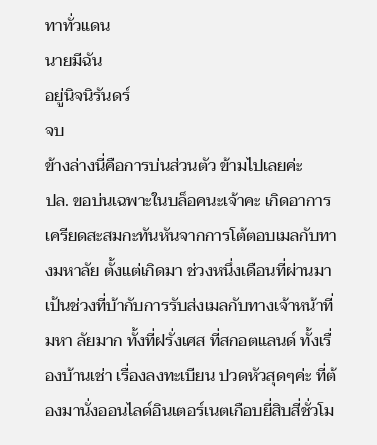ทาทั่วแดน
นายมีฉัน
อยู่นิจนิรันดร์
จบ
ข้างล่างนี่คือการบ่นส่วนตัว ข้ามไปเลยค่ะ
ปล. ขอบ่นเฉพาะในบล็อคนะเจ้าคะ เกิดอาการเครียดสะสมกะทันหันจากการโต้ตอบเมลกับทางมหาลัย ตั้งแต่เกิดมา ช่วงหนึ่งเดือนที่ผ่านมาเป้นช่วงที่บ้ากับการรับส่งเมลกับทางเจ้าหน้าที่มหา ลัยมาก ทั้งที่ฝรั่งเศส ที่สกอตแลนด์ ทั้งเรื่องบ้านเช่า เรื่องลงทะเบียน ปวดหัวสุดๆค่ะ ที่ต้องมานั่งออนไลด์อินเตอร์เนตเกือบยี่สิบสี่ชั่วโม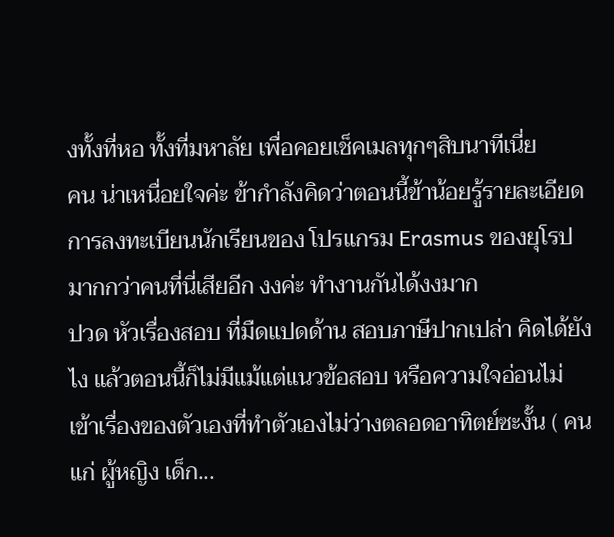งทั้งที่หอ ทั้งที่มหาลัย เพื่อคอยเช็คเมลทุกๆสิบนาทีเนี่ย
คน น่าเหนื่อยใจค่ะ ข้ากำลังคิดว่าตอนนี้ข้าน้อยรู้รายละเอียดการลงทะเบียนนักเรียนของ โปรแกรม Erasmus ของยุโรปมากกว่าคนที่นี่เสียอีก งงค่ะ ทำงานกันได้งงมาก
ปวด หัวเรื่องสอบ ที่มืดแปดด้าน สอบภาษีปากเปล่า คิดได้ยังไง แล้วตอนนี้ก็ไม่มีแม้แต่แนวข้อสอบ หรือความใจอ่อนไม่เข้าเรื่องของตัวเองที่ทำตัวเองไม่ว่างตลอดอาทิตย์ซะงั้น ( คนแก่ ผู้หญิง เด็ก...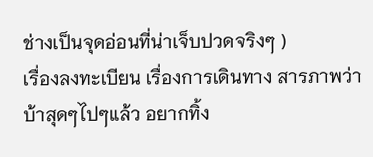ช่างเป็นจุดอ่อนที่น่าเจ็บปวดจริงๆ )
เรื่องลงทะเบียน เรื่องการเดินทาง สารภาพว่าบ้าสุดๆไปๆแล้ว อยากทิ้ง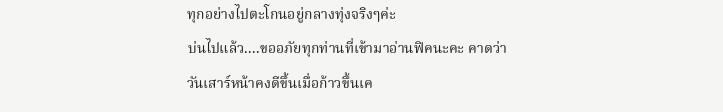ทุกอย่างไปตะโกนอยู่กลางทุ่งจริงๆค่ะ
บ่นไปแล้ว....ขออภัยทุกท่านที่เข้ามาอ่านฟิคนะคะ คาดว่า วันเสาร์หน้าคงดีขึ้นเมื่อก้าวขึ้นเค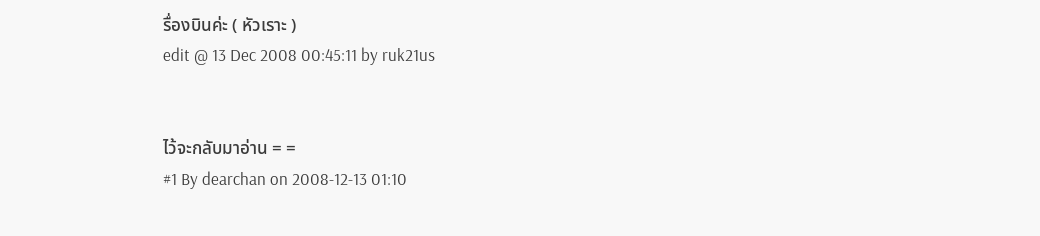รื่องบินค่ะ ( หัวเราะ )
edit @ 13 Dec 2008 00:45:11 by ruk21us


ไว้จะกลับมาอ่าน = =
#1 By dearchan on 2008-12-13 01:10